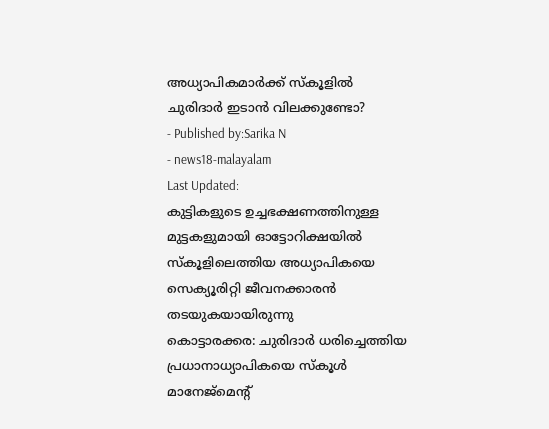അധ്യാപികമാർക്ക് സ്കൂളിൽ ചുരിദാർ ഇടാൻ വിലക്കുണ്ടോ?
- Published by:Sarika N
- news18-malayalam
Last Updated:
കുട്ടികളുടെ ഉച്ചഭക്ഷണത്തിനുള്ള മുട്ടകളുമായി ഓട്ടോറിക്ഷയിൽ സ്കൂളിലെത്തിയ അധ്യാപികയെ സെക്യൂരിറ്റി ജീവനക്കാരൻ തടയുകയായിരുന്നു
കൊട്ടാരക്കര: ചുരിദാർ ധരിച്ചെത്തിയ പ്രധാനാധ്യാപികയെ സ്കൂൾ മാനേജ്മെന്റ്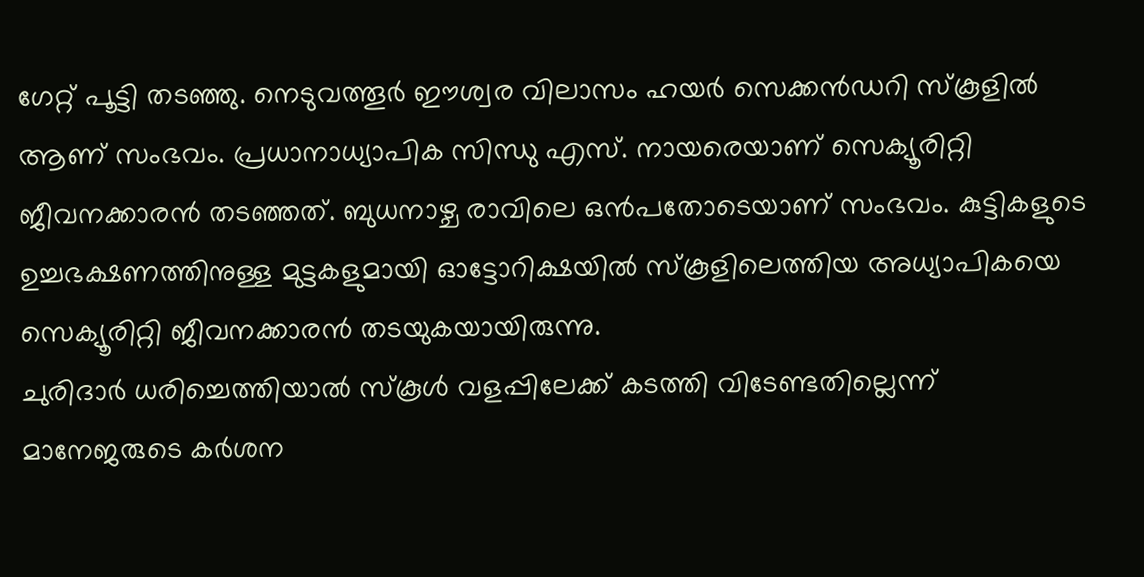ഗേറ്റ് പൂട്ടി തടഞ്ഞു. നെടുവത്തൂർ ഈശ്വര വിലാസം ഹയർ സെക്കൻഡറി സ്കൂളിൽ ആണ് സംഭവം. പ്രധാനാധ്യാപിക സിന്ധു എസ്. നായരെയാണ് സെക്യൂരിറ്റി ജീവനക്കാരൻ തടഞ്ഞത്. ബുധനാഴ്ച രാവിലെ ഒൻപതോടെയാണ് സംഭവം. കുട്ടികളുടെ ഉച്ചഭക്ഷണത്തിനുള്ള മുട്ടകളുമായി ഓട്ടോറിക്ഷയിൽ സ്കൂളിലെത്തിയ അധ്യാപികയെ സെക്യൂരിറ്റി ജീവനക്കാരൻ തടയുകയായിരുന്നു.
ചുരിദാർ ധരിച്ചെത്തിയാൽ സ്കൂൾ വളപ്പിലേക്ക് കടത്തി വിടേണ്ടതില്ലെന്ന് മാനേജരുടെ കർശന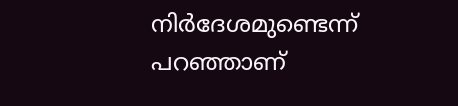നിർദേശമുണ്ടെന്ന് പറഞ്ഞാണ്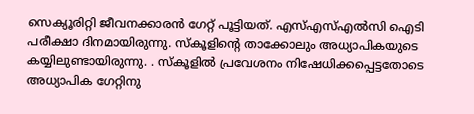സെക്യൂരിറ്റി ജീവനക്കാരൻ ഗേറ്റ് പൂട്ടിയത്. എസ്എസ്എൽസി ഐടി പരീക്ഷാ ദിനമായിരുന്നു. സ്കൂളിന്റെ താക്കോലും അധ്യാപികയുടെ കയ്യിലുണ്ടായിരുന്നു. . സ്കൂളിൽ പ്രവേശനം നിഷേധിക്കപ്പെട്ടതോടെ അധ്യാപിക ഗേറ്റിനു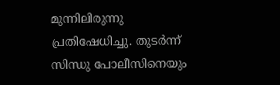മുന്നിലിരുന്നു പ്രതിഷേധിച്ചു. തുടർന്ന് സിന്ധു പോലീസിനെയും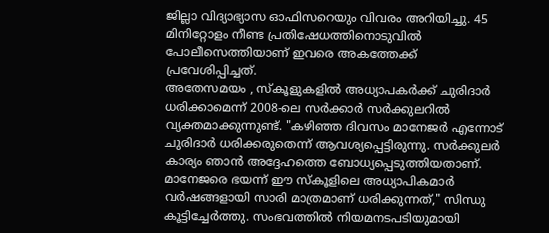ജില്ലാ വിദ്യാഭ്യാസ ഓഫിസറെയും വിവരം അറിയിച്ചു. 45 മിനിറ്റോളം നീണ്ട പ്രതിഷേധത്തിനൊടുവിൽ പോലീസെത്തിയാണ് ഇവരെ അകത്തേക്ക് പ്രവേശിപ്പിച്ചത്.
അതേസമയം , സ്കൂളുകളിൽ അധ്യാപകർക്ക് ചുരിദാർ ധരിക്കാമെന്ന് 2008-ലെ സർക്കാർ സർക്കുലറിൽ വ്യക്തമാക്കുന്നുണ്ട്. "കഴിഞ്ഞ ദിവസം മാനേജർ എന്നോട് ചുരിദാർ ധരിക്കരുതെന്ന് ആവശ്യപ്പെട്ടിരുന്നു. സർക്കുലർ കാര്യം ഞാൻ അദ്ദേഹത്തെ ബോധ്യപ്പെടുത്തിയതാണ്. മാനേജരെ ഭയന്ന് ഈ സ്കൂളിലെ അധ്യാപികമാർ വർഷങ്ങളായി സാരി മാത്രമാണ് ധരിക്കുന്നത്," സിന്ധു കൂട്ടിച്ചേർത്തു. സംഭവത്തിൽ നിയമനടപടിയുമായി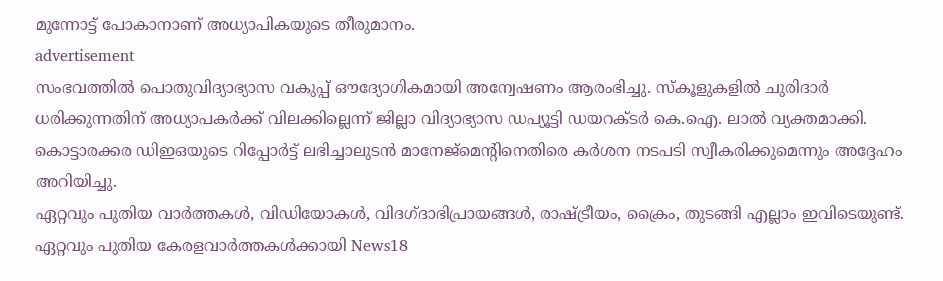മുന്നോട്ട് പോകാനാണ് അധ്യാപികയുടെ തീരുമാനം.
advertisement
സംഭവത്തിൽ പൊതുവിദ്യാഭ്യാസ വകുപ്പ് ഔദ്യോഗികമായി അന്വേഷണം ആരംഭിച്ചു. സ്കൂളുകളിൽ ചുരിദാർ ധരിക്കുന്നതിന് അധ്യാപകർക്ക് വിലക്കില്ലെന്ന് ജില്ലാ വിദ്യാഭ്യാസ ഡപ്യൂട്ടി ഡയറക്ടർ കെ.ഐ. ലാൽ വ്യക്തമാക്കി. കൊട്ടാരക്കര ഡിഇഒയുടെ റിപ്പോർട്ട് ലഭിച്ചാലുടൻ മാനേജ്മെന്റിനെതിരെ കർശന നടപടി സ്വീകരിക്കുമെന്നും അദ്ദേഹം അറിയിച്ചു.
ഏറ്റവും പുതിയ വാർത്തകൾ, വിഡിയോകൾ, വിദഗ്ദാഭിപ്രായങ്ങൾ, രാഷ്ട്രീയം, ക്രൈം, തുടങ്ങി എല്ലാം ഇവിടെയുണ്ട്. ഏറ്റവും പുതിയ കേരളവാർത്തകൾക്കായി News18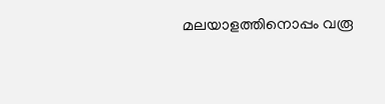മലയാളത്തിനൊപ്പം വരൂ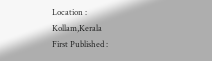Location :
Kollam,Kerala
First Published :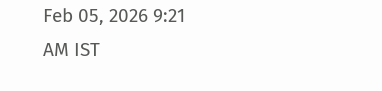Feb 05, 2026 9:21 AM IST